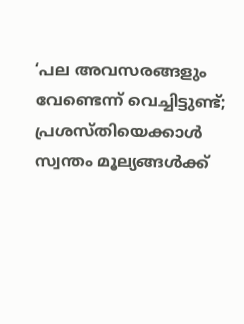‘പല അവസരങ്ങളും വേണ്ടെന്ന് വെച്ചിട്ടുണ്ട്; പ്രശസ്തിയെക്കാൾ സ്വന്തം മൂല്യങ്ങൾക്ക്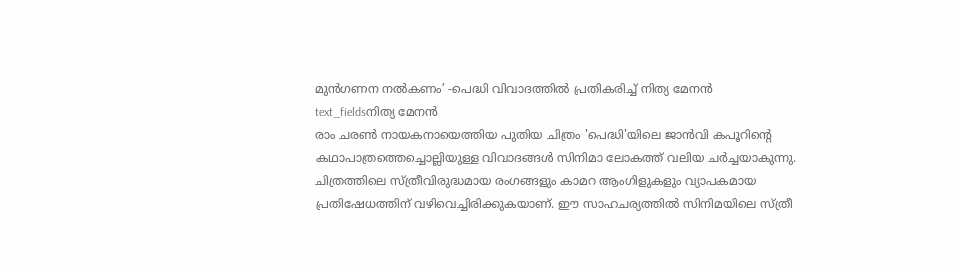മുൻഗണന നൽകണം’ -പെദ്ധി വിവാദത്തിൽ പ്രതികരിച്ച് നിത്യ മേനൻ
text_fieldsനിത്യ മേനൻ
രാം ചരൺ നായകനായെത്തിയ പുതിയ ചിത്രം 'പെദ്ധി'യിലെ ജാൻവി കപൂറിന്റെ കഥാപാത്രത്തെച്ചൊല്ലിയുള്ള വിവാദങ്ങൾ സിനിമാ ലോകത്ത് വലിയ ചർച്ചയാകുന്നു. ചിത്രത്തിലെ സ്ത്രീവിരുദ്ധമായ രംഗങ്ങളും കാമറ ആംഗിളുകളും വ്യാപകമായ പ്രതിഷേധത്തിന് വഴിവെച്ചിരിക്കുകയാണ്. ഈ സാഹചര്യത്തിൽ സിനിമയിലെ സ്ത്രീ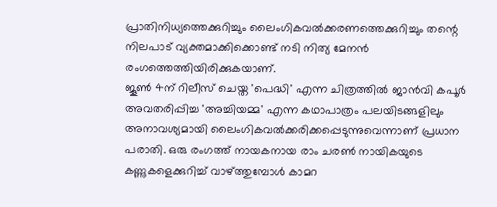പ്രാതിനിധ്യത്തെക്കുറിച്ചും ലൈംഗികവൽക്കരണത്തെക്കുറിച്ചും തന്റെ നിലപാട് വ്യക്തമാക്കിക്കൊണ്ട് നടി നിത്യ മേനൻ രംഗത്തെത്തിയിരിക്കുകയാണ്.
ജൂൺ 4ന് റിലീസ് ചെയ്ത 'പെദ്ധി' എന്ന ചിത്രത്തിൽ ജാൻവി കപൂർ അവതരിപ്പിച്ച 'അച്ചിയമ്മ' എന്ന കഥാപാത്രം പലയിടങ്ങളിലും അനാവശ്യമായി ലൈംഗികവൽക്കരിക്കപ്പെടുന്നുവെന്നാണ് പ്രധാന പരാതി. ഒരു രംഗത്ത് നായകനായ രാം ചരൺ നായികയുടെ കണ്ണുകളെക്കുറിച്ച് വാഴ്ത്തുമ്പോൾ കാമറ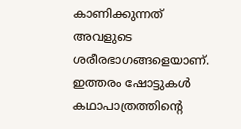കാണിക്കുന്നത് അവളുടെ ശരീരഭാഗങ്ങളെയാണ്. ഇത്തരം ഷോട്ടുകൾ കഥാപാത്രത്തിന്റെ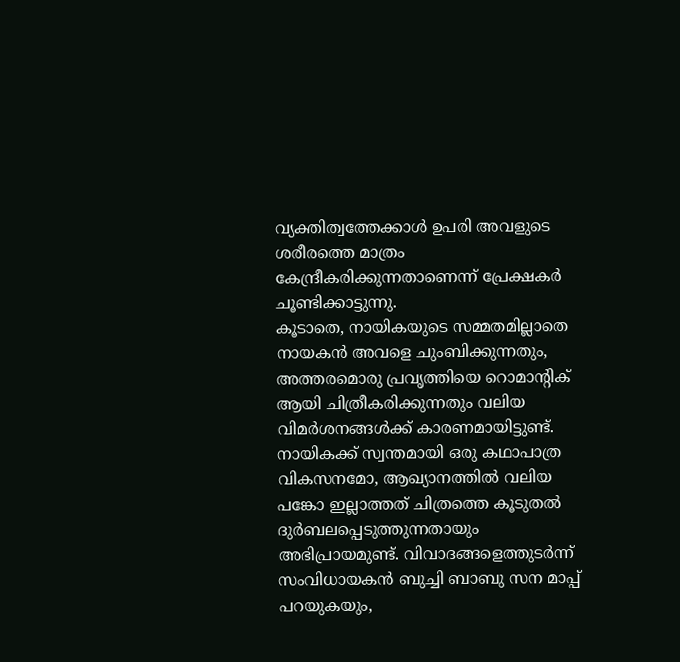വ്യക്തിത്വത്തേക്കാൾ ഉപരി അവളുടെ ശരീരത്തെ മാത്രം കേന്ദ്രീകരിക്കുന്നതാണെന്ന് പ്രേക്ഷകർ ചൂണ്ടിക്കാട്ടുന്നു.
കൂടാതെ, നായികയുടെ സമ്മതമില്ലാതെ നായകൻ അവളെ ചുംബിക്കുന്നതും, അത്തരമൊരു പ്രവൃത്തിയെ റൊമാന്റിക് ആയി ചിത്രീകരിക്കുന്നതും വലിയ വിമർശനങ്ങൾക്ക് കാരണമായിട്ടുണ്ട്. നായികക്ക് സ്വന്തമായി ഒരു കഥാപാത്ര വികസനമോ, ആഖ്യാനത്തിൽ വലിയ പങ്കോ ഇല്ലാത്തത് ചിത്രത്തെ കൂടുതൽ ദുർബലപ്പെടുത്തുന്നതായും അഭിപ്രായമുണ്ട്. വിവാദങ്ങളെത്തുടർന്ന് സംവിധായകൻ ബുച്ചി ബാബു സന മാപ്പ് പറയുകയും,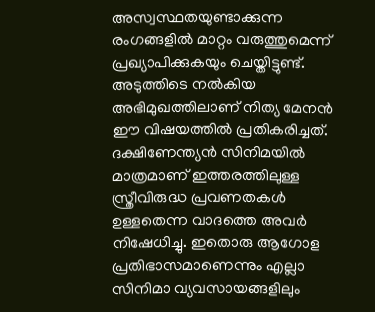അസ്വസ്ഥതയുണ്ടാക്കുന്ന രംഗങ്ങളിൽ മാറ്റം വരുത്തുമെന്ന് പ്രഖ്യാപിക്കുകയും ചെയ്തിട്ടുണ്ട്.
അടുത്തിടെ നൽകിയ അഭിമുഖത്തിലാണ് നിത്യ മേനൻ ഈ വിഷയത്തിൽ പ്രതികരിച്ചത്. ദക്ഷിണേന്ത്യൻ സിനിമയിൽ മാത്രമാണ് ഇത്തരത്തിലുള്ള സ്ത്രീവിരുദ്ധ പ്രവണതകൾ ഉള്ളതെന്ന വാദത്തെ അവർ നിഷേധിച്ചു. ഇതൊരു ആഗോള പ്രതിഭാസമാണെന്നും എല്ലാ സിനിമാ വ്യവസായങ്ങളിലും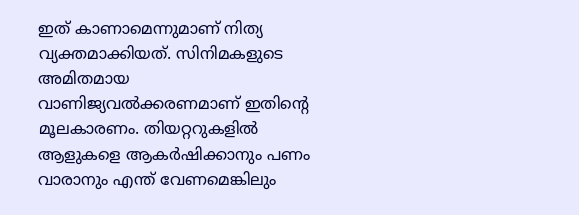ഇത് കാണാമെന്നുമാണ് നിത്യ വ്യക്തമാക്കിയത്. സിനിമകളുടെ അമിതമായ വാണിജ്യവൽക്കരണമാണ് ഇതിന്റെ മൂലകാരണം. തിയറ്ററുകളിൽ ആളുകളെ ആകർഷിക്കാനും പണം വാരാനും എന്ത് വേണമെങ്കിലും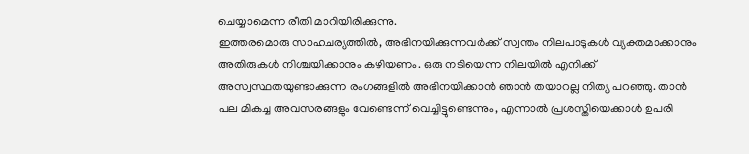ചെയ്യാമെന്ന രീതി മാറിയിരിക്കുന്നു.
ഇത്തരമൊരു സാഹചര്യത്തിൽ, അഭിനയിക്കുന്നവർക്ക് സ്വന്തം നിലപാടുകൾ വ്യക്തമാക്കാനും അതിരുകൾ നിശ്ചയിക്കാനും കഴിയണം. ഒരു നടിയെന്ന നിലയിൽ എനിക്ക് അസ്വസ്ഥതയുണ്ടാക്കുന്ന രംഗങ്ങളിൽ അഭിനയിക്കാൻ ഞാൻ തയാറല്ല നിത്യ പറഞ്ഞു. താൻ പല മികച്ച അവസരങ്ങളും വേണ്ടെന്ന് വെച്ചിട്ടുണ്ടെന്നും, എന്നാൽ പ്രശസ്തിയെക്കാൾ ഉപരി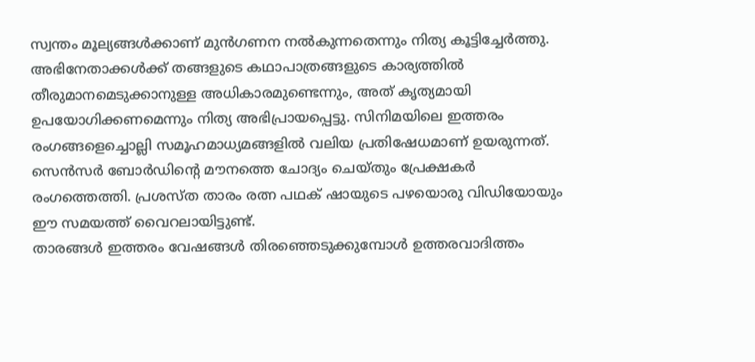സ്വന്തം മൂല്യങ്ങൾക്കാണ് മുൻഗണന നൽകുന്നതെന്നും നിത്യ കൂട്ടിച്ചേർത്തു.
അഭിനേതാക്കൾക്ക് തങ്ങളുടെ കഥാപാത്രങ്ങളുടെ കാര്യത്തിൽ തീരുമാനമെടുക്കാനുള്ള അധികാരമുണ്ടെന്നും, അത് കൃത്യമായി ഉപയോഗിക്കണമെന്നും നിത്യ അഭിപ്രായപ്പെട്ടു. സിനിമയിലെ ഇത്തരം രംഗങ്ങളെച്ചൊല്ലി സമൂഹമാധ്യമങ്ങളിൽ വലിയ പ്രതിഷേധമാണ് ഉയരുന്നത്. സെൻസർ ബോർഡിന്റെ മൗനത്തെ ചോദ്യം ചെയ്തും പ്രേക്ഷകർ രംഗത്തെത്തി. പ്രശസ്ത താരം രത്ന പഥക് ഷായുടെ പഴയൊരു വിഡിയോയും ഈ സമയത്ത് വൈറലായിട്ടുണ്ട്.
താരങ്ങൾ ഇത്തരം വേഷങ്ങൾ തിരഞ്ഞെടുക്കുമ്പോൾ ഉത്തരവാദിത്തം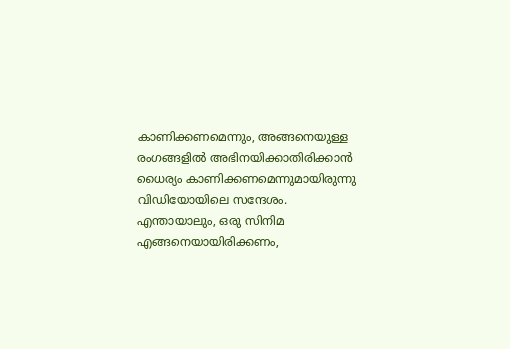കാണിക്കണമെന്നും, അങ്ങനെയുള്ള രംഗങ്ങളിൽ അഭിനയിക്കാതിരിക്കാൻ ധൈര്യം കാണിക്കണമെന്നുമായിരുന്നു വിഡിയോയിലെ സന്ദേശം. എന്തായാലും, ഒരു സിനിമ എങ്ങനെയായിരിക്കണം,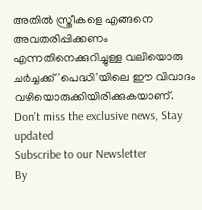അതിൽ സ്ത്രീകളെ എങ്ങനെ അവതരിപ്പിക്കണം എന്നതിനെക്കുറിച്ചുള്ള വലിയൊരു ചർച്ചക്ക് 'പെദ്ധി'യിലെ ഈ വിവാദം വഴിയൊരുക്കിയിരിക്കുകയാണ്.
Don't miss the exclusive news, Stay updated
Subscribe to our Newsletter
By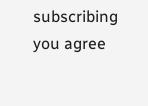subscribing you agree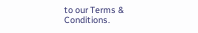to our Terms & Conditions.